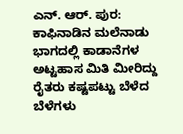ಎನ್. ಆರ್. ಪುರ: ಕಾಫಿನಾಡಿನ ಮಲೆನಾಡು ಭಾಗದಲ್ಲಿ ಕಾಡಾನೆಗಳ ಅಟ್ಟಹಾಸ ಮಿತಿ ಮೀರಿದ್ದು ರೈತರು ಕಷ್ಟಪಟ್ಟು ಬೆಳೆದ ಬೆಳೆಗಳು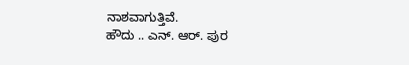ನಾಶವಾಗುತ್ತಿವೆ.
ಹೌದು .. ಎನ್. ಆರ್. ಪುರ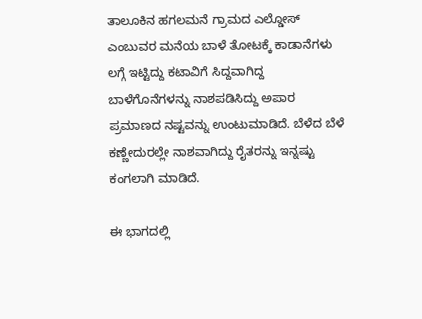ತಾಲೂಕಿನ ಹಗಲಮನೆ ಗ್ರಾಮದ ಎಲ್ಡೋಸ್ ಎಂಬುವರ ಮನೆಯ ಬಾಳೆ ತೋಟಕ್ಕೆ ಕಾಡಾನೆಗಳು ಲಗ್ಗೆ ಇಟ್ಟಿದ್ದು ಕಟಾವಿಗೆ ಸಿದ್ದವಾಗಿದ್ದ ಬಾಳೆಗೊನೆಗಳನ್ನು ನಾಶಪಡಿಸಿದ್ದು ಅಪಾರ ಪ್ರಮಾಣದ ನಷ್ಟವನ್ನು ಉಂಟುಮಾಡಿದೆ. ಬೆಳೆದ ಬೆಳೆ ಕಣ್ಣೇದುರಲ್ಲೇ ನಾಶವಾಗಿದ್ದು ರೈತರನ್ನು ಇನ್ನಷ್ಟು ಕಂಗಲಾಗಿ ಮಾಡಿದೆ.

ಈ ಭಾಗದಲ್ಲಿ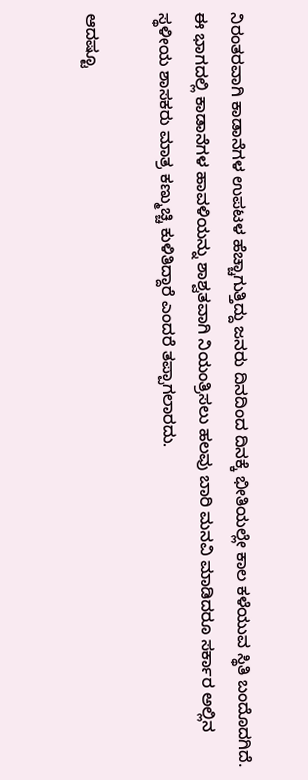ನಿರಂತರವಾಗಿ ಕಾಡಾನೆಗಳ ಉಪಟಳ ಹೆಚ್ಚಾಗುತ್ತಿದ್ದು ಜನರು ದಿನದಿಂದ ದಿನಕ್ಕೆ ಭೀತಿಯಲ್ಲೇ ಕಾಲ ಕಳೆಯುವ ಸ್ಥಿತಿ ಬಂದೊದಗಿದೆ. ಈ ಭಾಗದಲ್ಲಿ ಕಾಡಾನೆಗಳ ಹಾವಳಿಯನ್ನು ಶಾಶ್ವತವಾಗಿ ನಿಯಂತ್ರಿಸಲು ಹಲವು ಬಾರಿ ಮನವಿ ಮಾಡಿದರೂ ಸರ್ಕಾರ ಅಲ್ಲಿನ ಸ್ಥಳೀಯ ಶಾಸಕರು ಮಾತ್ರ ಕಣ್ಮುಚ್ಚಿ ಕುಳಿತಿದ್ದಾರೆ ಎಂದರೆ ತಪ್ಪಾಗಲಾರದು.

ಆದಷ್ಟೂ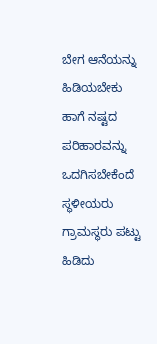ಬೇಗ ಆನೆಯನ್ನು ಹಿಡಿಯಬೇಕು ಹಾಗೆ ನಷ್ಟದ ಪರಿಹಾರವನ್ನು ಒದಗಿಸಬೇಕೆಂದೆ ಸ್ಥಳೀಯರು ಗ್ರಾಮಸ್ಥರು ಪಟ್ಟು ಹಿಡಿದು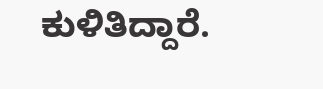ಕುಳಿತಿದ್ದಾರೆ.